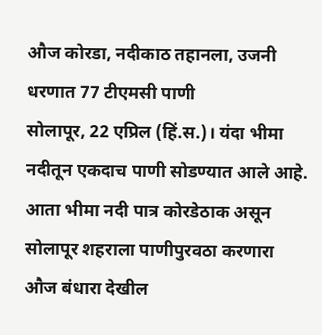औज कोरडा, नदीकाठ तहानला, उजनी धरणात 77 टीएमसी पाणी
सोलापूर, 22 एप्रिल (हिं.स.)। यंदा भीमा नदीतून एकदाच पाणी सोडण्यात आले आहे. आता भीमा नदी पात्र कोरडेठाक असून सोलापूर शहराला पाणीपुरवठा करणारा औज बंधारा देखील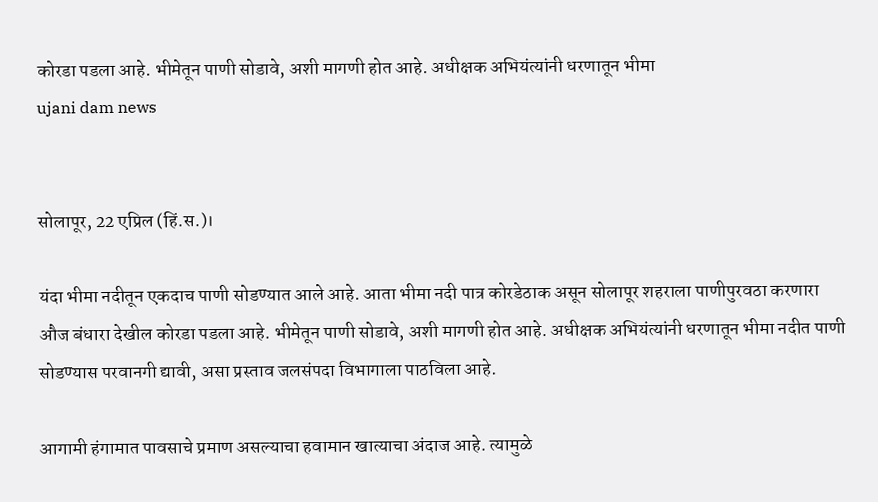कोरडा पडला आहे. भीमेतून पाणी सोडावे, अशी मागणी होत आहे. अधीक्षक अभियंत्यांनी धरणातून भीमा
ujani dam news


सोलापूर, 22 एप्रिल (हिं.स.)।

यंदा भीमा नदीतून एकदाच पाणी सोडण्यात आले आहे. आता भीमा नदी पात्र कोरडेठाक असून सोलापूर शहराला पाणीपुरवठा करणारा औज बंधारा देखील कोरडा पडला आहे. भीमेतून पाणी सोडावे, अशी मागणी होत आहे. अधीक्षक अभियंत्यांनी धरणातून भीमा नदीत पाणी सोडण्यास परवानगी द्यावी, असा प्रस्ताव जलसंपदा विभागाला पाठविला आहे.

आगामी हंगामात पावसाचे प्रमाण असल्याचा हवामान खात्याचा अंदाज आहे. त्यामुळे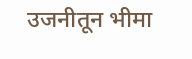उजनीतून भीमा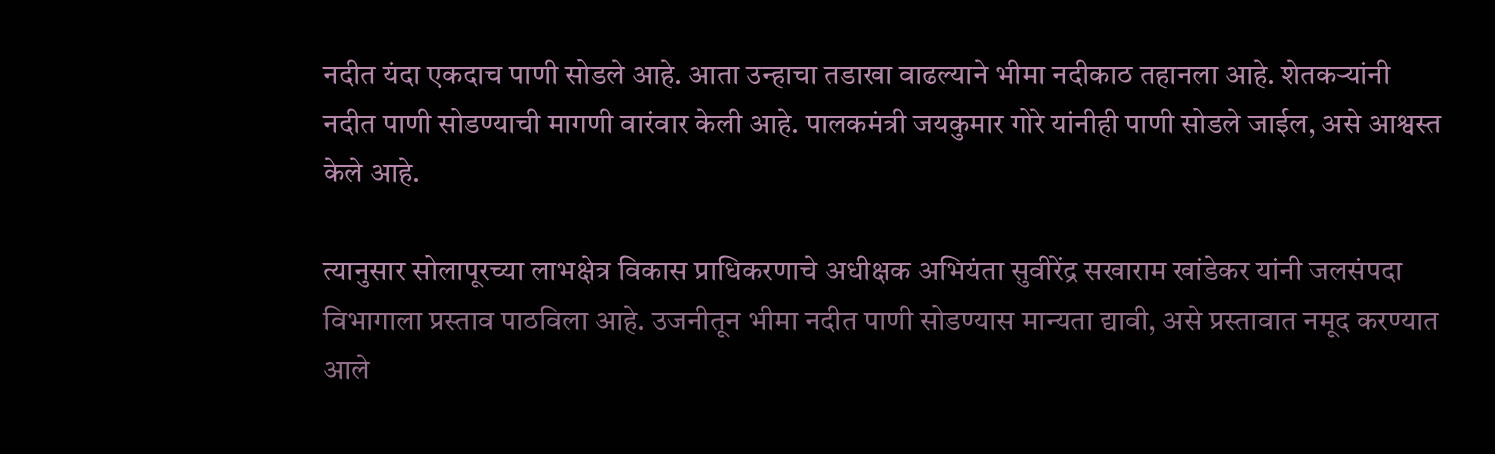नदीत यंदा एकदाच पाणी सोडले आहे. आता उन्हाचा तडाखा वाढल्याने भीमा नदीकाठ तहानला आहे. शेतकऱ्यांनी नदीत पाणी सोडण्याची मागणी वारंवार केली आहे. पालकमंत्री जयकुमार गोरे यांनीही पाणी सोडले जाईल, असे आश्वस्त केले आहे.

त्यानुसार सोलापूरच्या लाभक्षेत्र विकास प्राधिकरणाचे अधीक्षक अभियंता सुवीरेंद्र सखाराम खांडेकर यांनी जलसंपदा विभागाला प्रस्ताव पाठविला आहे. उजनीतून भीमा नदीत पाणी सोडण्यास मान्यता द्यावी, असे प्रस्तावात नमूद करण्यात आले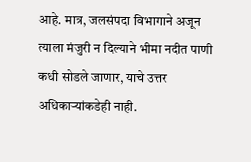आहे. मात्र, जलसंपदा विभागाने अजून त्याला मंजुरी न दिल्याने भीमा नदीत पाणी कधी सोडले जाणार, याचे उत्तर अधिकाऱ्यांकडेही नाही.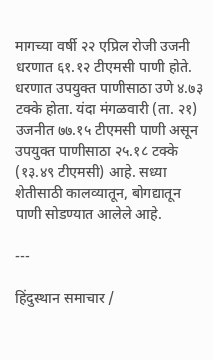मागच्या वर्षी २२ एप्रिल रोजी उजनी धरणात ६१.१२ टीएमसी पाणी होते. धरणात उपयुक्त पाणीसाठा उणे ४.७३ टक्के होता. यंदा मंगळवारी (ता. २१) उजनीत ७७.१५ टीएमसी पाणी असून उपयुक्त पाणीसाठा २५.१८ टक्के (१३.४९ टीएमसी) आहे. सध्या शेतीसाठी कालव्यातून, बोगद्यातून पाणी सोडण्यात आलेले आहे.

---

हिंदुस्थान समाचार /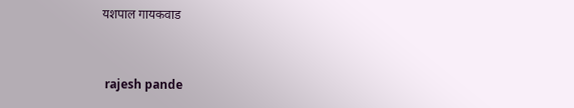यशपाल गायकवाड


 rajesh pande